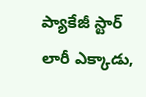ప్యాకేజీ స్టార్ లారీ ఎక్కాడు,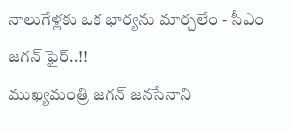నాలుగేళ్లకు ఒక భార్యను మార్చలేం - సీఎం జగన్ ఫైర్..!!
ముఖ్యమంత్రి జగన్ జనసేనాని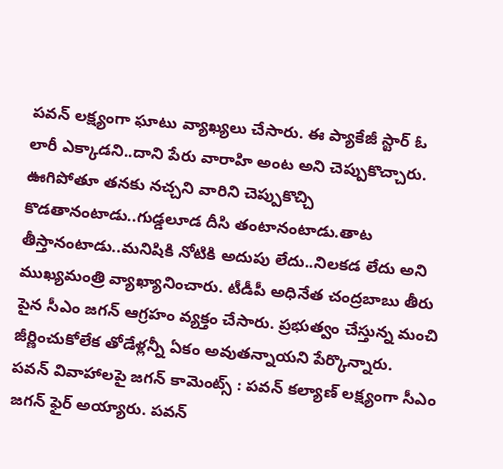పవన్ లక్ష్యంగా ఘాటు వ్యాఖ్యలు చేసారు. ఈ ప్యాకేజీ స్టార్ ఓ లారీ ఎక్కాడని..దాని పేరు వారాహి అంట అని చెప్పుకొచ్చారు. ఊగిపోతూ తనకు నచ్చని వారిని చెప్పుకొచ్చి కొడతానంటాడు..గుడ్డలూడ దీసి తంటానంటాడు.తాట తీస్తానంటాడు..మనిషికి నోటికి అదుపు లేదు..నిలకడ లేదు అని ముఖ్యమంత్రి వ్యాఖ్యానించారు. టీడీపీ అధినేత చంద్రబాబు తీరు పైన సీఎం జగన్ ఆగ్రహం వ్యక్తం చేసారు. ప్రభుత్వం చేస్తున్న మంచి జీర్ణించుకోలేక తోడేళ్లన్నీ ఏకం అవుతన్నాయని పేర్కొన్నారు.
పవన్ వివాహాలపై జగన్ కామెంట్స్ : పవన్ కల్యాణ్ లక్ష్యంగా సీఎం జగన్ ఫైర్ అయ్యారు. పవన్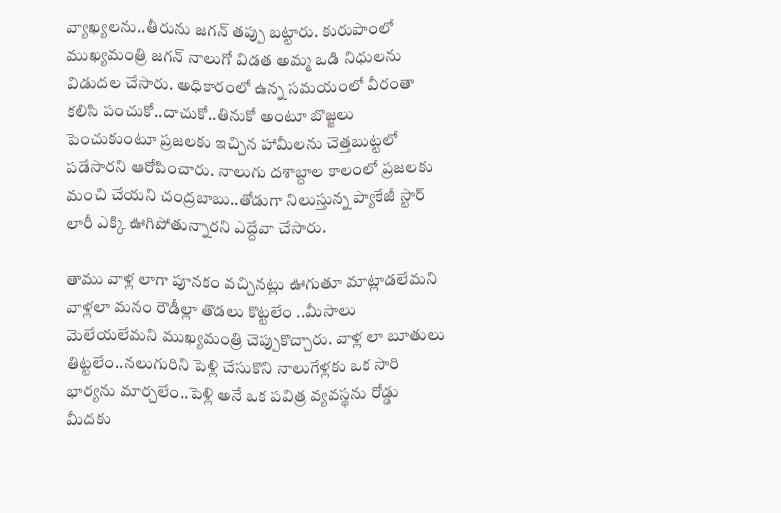వ్యాఖ్యలను..తీరును జగన్ తప్పు బట్టారు. కురుపాంలో ముఖ్యమంత్రి జగన్ నాలుగో విడత అమ్మ ఒడి నిధులను విడుదల చేసారు. అధికారంలో ఉన్న సమయంలో వీరంతా కలిసి పంచుకో..దాచుకో..తినుకో అంటూ బొజ్జలు పెంచుకుంటూ ప్రజలకు ఇచ్చిన హామీలను చెత్తబుట్టలో పడేసారని ఆరోపించారు. నాలుగు దశాబ్దాల కాలంలో ప్రజలకు మంచి చేయని చంద్రబాబు..తోడుగా నిలుస్తున్న ప్యాకేజీ స్టార్ లారీ ఎక్కి ఊగిపోతున్నారని ఎద్దేవా చేసారు.

తాము వాళ్ల లాగా పూనకం వచ్చినట్లు ఊగుతూ మాట్లాడలేమని వాళ్లలా మనం రౌడీల్లా తొడలు కొట్టలేం ..మీసాలు మెలేయలేమని ముఖ్యమంత్రి చెప్పుకొచ్చారు. వాళ్ల లా బూతులు తిట్టలేం..నలుగురిని పెళ్లి చేసుకొని నాలుగేళ్లకు ఒక సారి భార్యను మార్చలేం..పెళ్లి అనే ఒక పవిత్ర వ్యవస్థను రోడ్డు మీదకు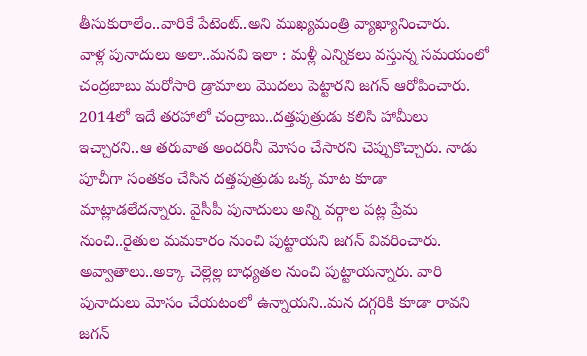తీసుకురాలేం..వారికే పేటెంట్..అని ముఖ్యమంత్రి వ్యాఖ్యానించారు.
వాళ్ల పునాదులు అలా..మనవి ఇలా : మళ్లీ ఎన్నికలు వస్తున్న సమయంలో చంద్రబాబు మరోసారి డ్రామాలు మొదలు పెట్టారని జగన్ ఆరోపించారు. 2014లో ఇదే తరహాలో చంద్రాబు..దత్తపుత్రుడు కలిసి హామీలు ఇచ్చారని..ఆ తరువాత అందరినీ మోసం చేసారని చెప్పుకొచ్చారు. నాడు పూచీగా సంతకం చేసిన దత్తపుత్రుడు ఒక్క మాట కూడా మాట్లాడలేదన్నారు. వైసీపీ పునాదులు అన్ని వర్గాల పట్ల ప్రేమ నుంచి..రైతుల మమకారం నుంచి పుట్టాయని జగన్ వివరించారు.
అవ్వాతాలు..అక్కా చెల్లెల్ల బాధ్యతల నుంచి పుట్టాయన్నారు. వారి పునాదులు మోసం చేయటంలో ఉన్నాయని..మన దగ్గరికి కూడా రావని జగన్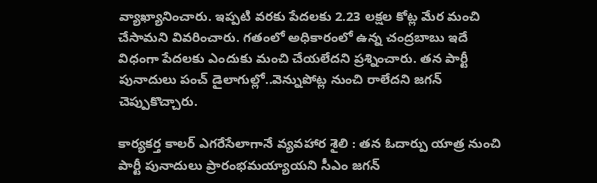వ్యాఖ్యానించారు. ఇప్పటి వరకు పేదలకు 2.23 లక్షల కోట్ల మేర మంచి చేసామని వివరించారు. గతంలో అధికారంలో ఉన్న చంద్రబాబు ఇదే విధంగా పేదలకు ఎందుకు మంచి చేయలేదని ప్రశ్నించారు. తన పార్టీ పునాదులు పంచ్ డైలాగుల్లో..వెన్నుపోట్ల నుంచి రాలేదని జగన్ చెప్పుకొచ్చారు.

కార్యకర్త కాలర్ ఎగరేసేలాగానే వ్యవహార శైలి : తన ఓదార్పు యాత్ర నుంచి పార్టీ పునాదులు ప్రారంభమయ్యాయని సీఎం జగన్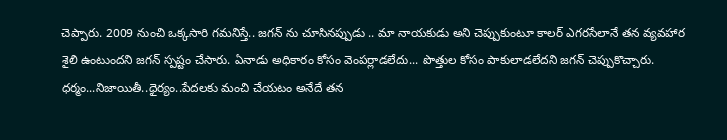చెప్పారు. 2009 నుంచి ఒక్కసారి గమనిస్తే.. జగన్ ను చూసినప్పుడు .. మా నాయకుడు అని చెప్పుకుంటూ కాలర్ ఎగరసేలానే తన వ్యవహార శైలి ఉంటుందని జగన్ స్పష్టం చేసారు. ఏనాడు అధికారం కోసం వెంపర్లాడలేదు... పొత్తుల కోసం పాకులాడలేదని జగన్ చెప్పుకొచ్చారు. ధర్మం...నిజాయితీ..ధైర్యం..పేదలకు మంచి చేయటం అనేదే తన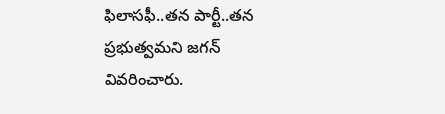ఫిలాసఫీ..తన పార్టీ..తన ప్రభుత్వమని జగన్ వివరించారు.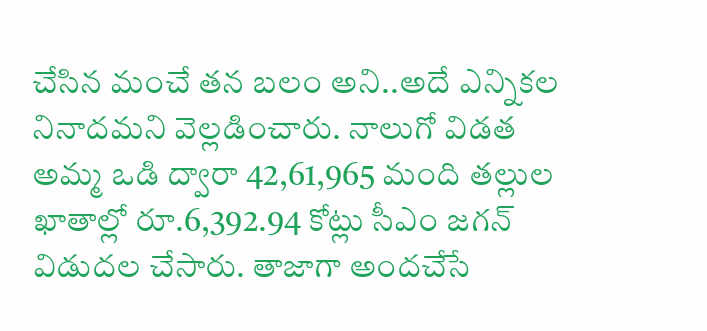చేసిన మంచే తన బలం అని..అదే ఎన్నికల నినాదమని వెల్లడించారు. నాలుగో విడత అమ్మ ఒడి ద్వారా 42,61,965 మంది తల్లుల ఖాతాల్లో రూ.6,392.94 కోట్లు సీఎం జగన్ విడుదల చేసారు. తాజాగా అందచేసే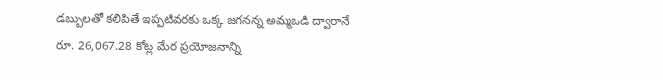డబ్బులతో కలిపితే ఇప్పటివరకు ఒక్క జగనన్న అమ్మఒడి ద్వారానే రూ. 26,067.28 కోట్ల మేర ప్రయోజనాన్ని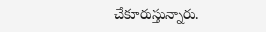చేకూరుస్తున్నారు.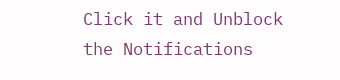Click it and Unblock the Notifications